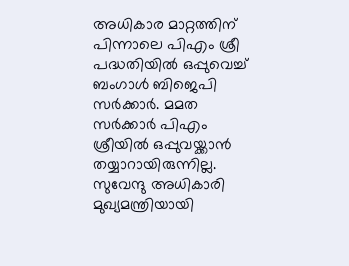അധികാര മാറ്റത്തിന് പിന്നാലെ പിഎം ശ്രീ പദ്ധതിയില്‍ ഒപ്പുവെച്ച് ബംഗാള്‍ ബിജെപി സര്‍ക്കാര്‍. മമത സര്‍ക്കാര്‍ പിഎം ശ്രീയില്‍ ഒപ്പുവയ്ക്കാന്‍ തയ്യാറായിരുന്നില്ല. സുവേന്ദു അധികാരി മുഖ്യമന്ത്രിയായി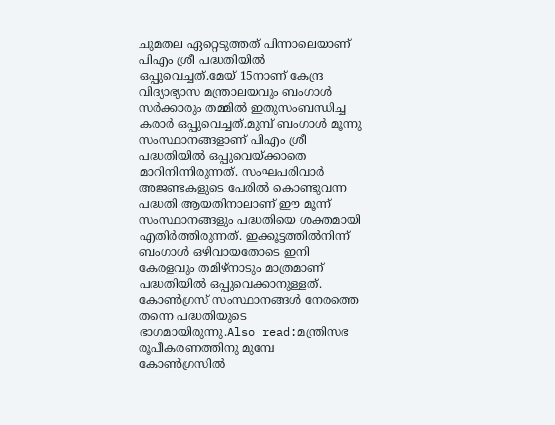ചുമതല ഏറ്റെടുത്തത് പിന്നാലെയാണ് പിഎം ശ്രീ പദ്ധതിയില്‍ ഒപ്പുവെച്ചത്.മേയ് 15നാണ് കേന്ദ്ര വിദ്യാഭ്യാസ മന്ത്രാലയവും ബംഗാൾ സർക്കാരും തമ്മിൽ ഇതുസംബന്ധിച്ച കരാർ ഒപ്പുവെച്ചത്.മുമ്പ് ബംഗാള്‍ മൂന്നു സംസ്ഥാനങ്ങളാണ് പിഎം ശ്രീ പദ്ധതിയില്‍ ഒപ്പുവെയ്ക്കാതെ മാറിനിന്നിരുന്നത്. സംഘപരിവാര്‍ അജണ്ടകളുടെ പേരില്‍ കൊണ്ടുവന്ന പദ്ധതി ആയതിനാലാണ് ഈ മൂന്ന് സംസ്ഥാനങ്ങളും പദ്ധതിയെ ശക്തമായി എതിര്‍ത്തിരുന്നത്. ഇക്കൂട്ടത്തില്‍നിന്ന് ബംഗാള്‍ ഒഴിവായതോടെ ഇനി കേരളവും തമിഴ്നാടും മാത്രമാണ് പദ്ധതിയില്‍ ഒപ്പുവെക്കാനുള്ളത്. കോണ്‍ഗ്രസ് സംസ്ഥാനങ്ങള്‍ നേരത്തെ തന്നെ പദ്ധതിയുടെ ഭാഗമായിരുന്നു.Also read:മന്ത്രിസഭ രൂപീകരണത്തിനു മുമ്പേ കോണ്‍ഗ്രസില്‍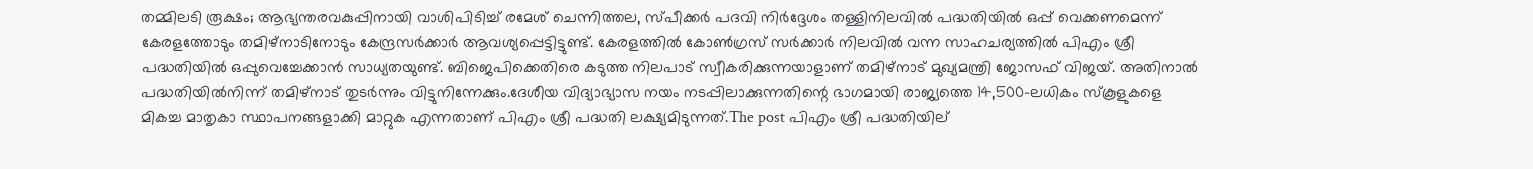തമ്മിലടി രൂക്ഷം; ആഭ്യന്തരവകുപ്പിനായി വാശിപിടിച്ച് രമേശ് ചെന്നിത്തല, സ്പീക്കര്‍ പദവി നിര്‍ദ്ദേശം തള്ളിനിലവില്‍ പദ്ധതിയില്‍ ഒപ്പ് വെക്കണമെന്ന് കേരളത്തോടും തമിഴ്നാടിനോടും കേന്ദ്രസര്‍ക്കാര്‍ ആവശ്യപ്പെട്ടിട്ടുണ്ട്. കേരളത്തില്‍ കോണ്‍ഗ്രസ് സര്‍ക്കാര്‍ നിലവില്‍ വന്ന സാഹചര്യത്തില്‍ പിഎം ശ്രീ പദ്ധതിയില്‍ ഒപ്പുവെച്ചേക്കാന്‍ സാധ്യതയുണ്ട്. ബിജെപിക്കെതിരെ കടുത്ത നിലപാട് സ്വീകരിക്കുന്നയാളാണ് തമിഴ്നാട് മുഖ്യമന്ത്രി ജോസഫ് വിജയ്. അതിനാല്‍ പദ്ധതിയില്‍നിന്ന് തമിഴ്നാട് തുടര്‍ന്നും വിട്ടുനിന്നേക്കും.ദേശീയ വിദ്യാഭ്യാസ നയം നടപ്പിലാക്കുന്നതിന്റെ ഭാഗമായി രാജ്യത്തെ 14,500-ലധികം സ്കൂളുകളെ മികച്ച മാതൃകാ സ്ഥാപനങ്ങളാക്കി മാറ്റുക എന്നതാണ് പിഎം ശ്രീ പദ്ധതി ലക്ഷ്യമിടുന്നത്.The post പിഎം ശ്രീ പദ്ധതിയില്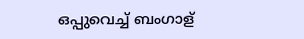ഒപ്പുവെച്ച് ബംഗാള്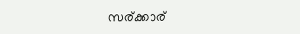സര്ക്കാര്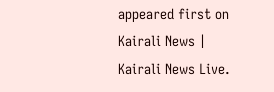appeared first on Kairali News | Kairali News Live.